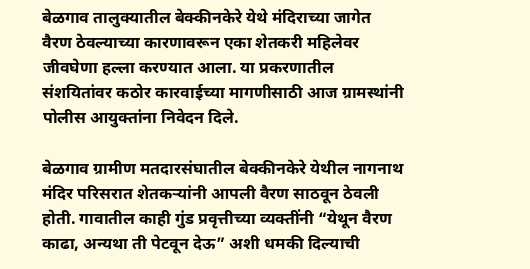बेळगाव तालुक्यातील बेक्कीनकेरे येथे मंदिराच्या जागेत वैरण ठेवल्याच्या कारणावरून एका शेतकरी महिलेवर जीवघेणा हल्ला करण्यात आला. या प्रकरणातील संशयितांवर कठोर कारवाईच्या मागणीसाठी आज ग्रामस्थांनी पोलीस आयुक्तांना निवेदन दिले.

बेळगाव ग्रामीण मतदारसंघातील बेक्कीनकेरे येथील नागनाथ मंदिर परिसरात शेतकऱ्यांनी आपली वैरण साठवून ठेवली होती. गावातील काही गुंड प्रवृत्तीच्या व्यक्तींनी “येथून वैरण काढा, अन्यथा ती पेटवून देऊ” अशी धमकी दिल्याची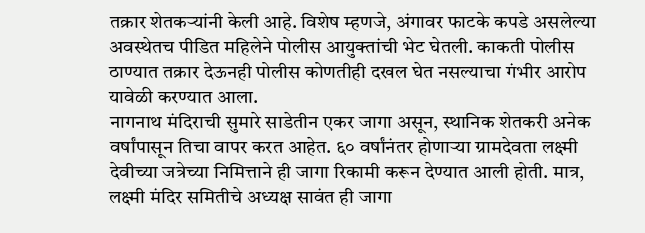तक्रार शेतकऱ्यांनी केली आहे. विशेष म्हणजे, अंगावर फाटके कपडे असलेल्या अवस्थेतच पीडित महिलेने पोलीस आयुक्तांची भेट घेतली. काकती पोलीस ठाण्यात तक्रार देऊनही पोलीस कोणतीही दखल घेत नसल्याचा गंभीर आरोप यावेळी करण्यात आला.
नागनाथ मंदिराची सुमारे साडेतीन एकर जागा असून, स्थानिक शेतकरी अनेक वर्षांपासून तिचा वापर करत आहेत. ६० वर्षांनंतर होणाऱ्या ग्रामदेवता लक्ष्मी देवीच्या जत्रेच्या निमित्ताने ही जागा रिकामी करून देण्यात आली होती. मात्र, लक्ष्मी मंदिर समितीचे अध्यक्ष सावंत ही जागा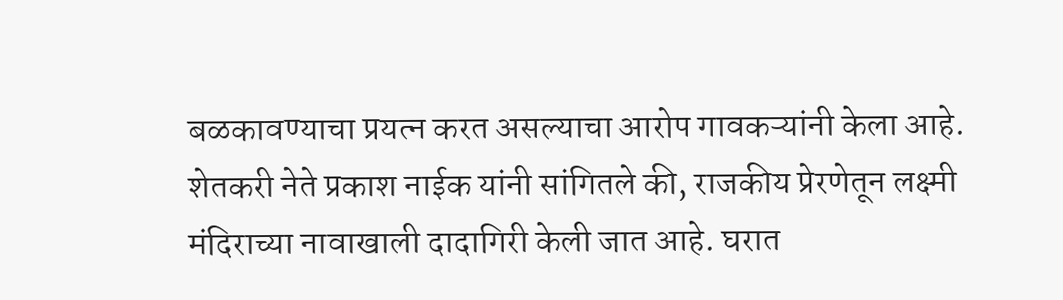बळकावण्याचा प्रयत्न करत असल्याचा आरोप गावकऱ्यांनी केला आहे.
शेतकरी नेते प्रकाश नाईक यांनी सांगितले की, राजकीय प्रेरणेतून लक्ष्मी मंदिराच्या नावाखाली दादागिरी केली जात आहे. घरात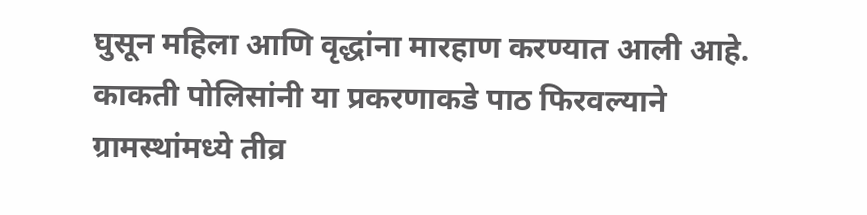घुसून महिला आणि वृद्धांना मारहाण करण्यात आली आहे. काकती पोलिसांनी या प्रकरणाकडे पाठ फिरवल्याने ग्रामस्थांमध्ये तीव्र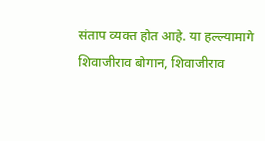संताप व्यक्त होत आहे. या हल्ल्यामागे शिवाजीराव बोगान, शिवाजीराव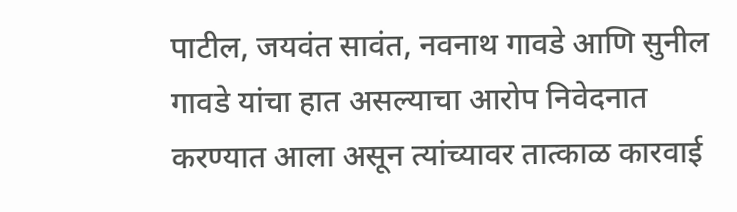पाटील, जयवंत सावंत, नवनाथ गावडे आणि सुनील गावडे यांचा हात असल्याचा आरोप निवेदनात करण्यात आला असून त्यांच्यावर तात्काळ कारवाई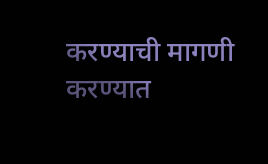करण्याची मागणी करण्यात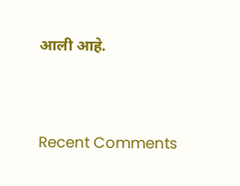आली आहे.


Recent Comments